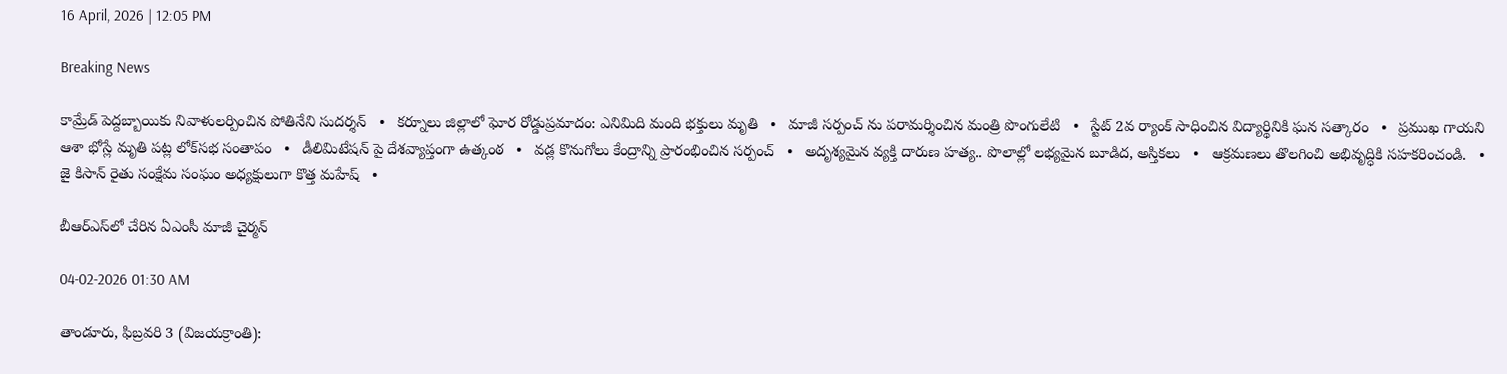16 April, 2026 | 12:05 PM

Breaking News

కామ్రేడ్ పెద్దబ్బాయికు నివాళులర్పించిన పోతినేని సుదర్శన్   •   కర్నూలు జిల్లాలో ఘోర రోడ్డుప్రమాదం: ఎనిమిది మంది భక్తులు మృతి   •   మాజీ సర్పంచ్ ను పరామర్శించిన మంత్రి పొంగులేటి   •   స్టేట్ 2వ ర్యాంక్ సాధించిన విద్యార్థినికి ఘన సత్కారం   •   ప్రముఖ గాయని ఆశా భోస్లే మృతి పట్ల లోక్‌సభ సంతాపం   •   డీలిమిటేషన్ పై దేశవ్యాప్తంగా ఉత్కంఠ   •   వడ్ల కొనుగోలు కేంద్రాన్ని ప్రారంభించిన సర్పంచ్   •   అదృశ్యమైన వ్యక్తి దారుణ హత్య.. పొలాల్లో లభ్యమైన బూడిద, అస్తికలు   •   ఆక్రమణలు తొలగించి అభివృద్ధికి సహకరించండి.   •   జై కిసాన్ రైతు సంక్షేమ సంఘం అధ్యక్షులుగా కొత్త మహేష్   •

బీఆర్‌ఎస్‌లో చేరిన ఏఎంసీ మాజీ చైర్మన్

04-02-2026 01:30 AM

తాండూరు, ఫిబ్రవరి 3 (విజయక్రాంతి):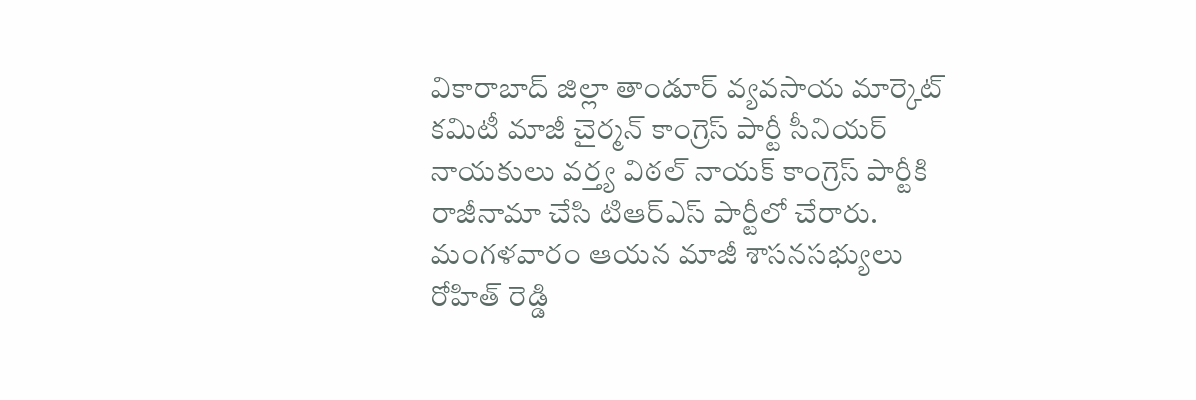వికారాబాద్ జిల్లా తాండూర్ వ్యవసాయ మార్కెట్ కమిటీ మాజీ చైర్మన్ కాంగ్రెస్ పార్టీ సీనియర్ నాయకులు వర్త్య విఠల్ నాయక్ కాంగ్రెస్ పార్టీకి రాజీనామా చేసి టిఆర్‌ఎస్ పార్టీలో చేరారు. మంగళవారం ఆయన మాజీ శాసనసభ్యులు రోహిత్ రెడ్డి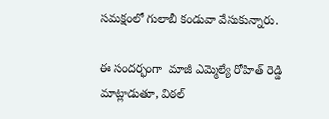సమక్షంలో గులాబీ కండువా వేసుకున్నారు.

ఈ సందర్భంగా  మాజీ ఎమ్మెల్యే రోహిత్ రెడ్డి  మాట్లాడుతూ, విఠల్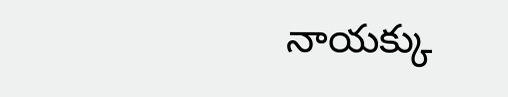నాయక్కు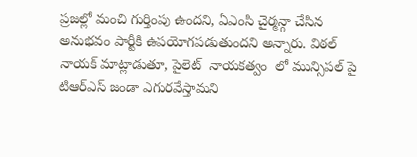ప్రజల్లో మంచి గుర్తింపు ఉందని, ఏఎంసి చైర్మన్గా చేసిన అనుభవం పార్టీకి ఉపయోగపడుతుందని అన్నారు. విఠల్ నాయక్ మాట్లాడుతూ, పైలెట్  నాయకత్వం  లో మున్సిపల్ పై టిఆర్‌ఎస్ జండా ఎగురవేస్తామని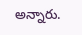అన్నారు.